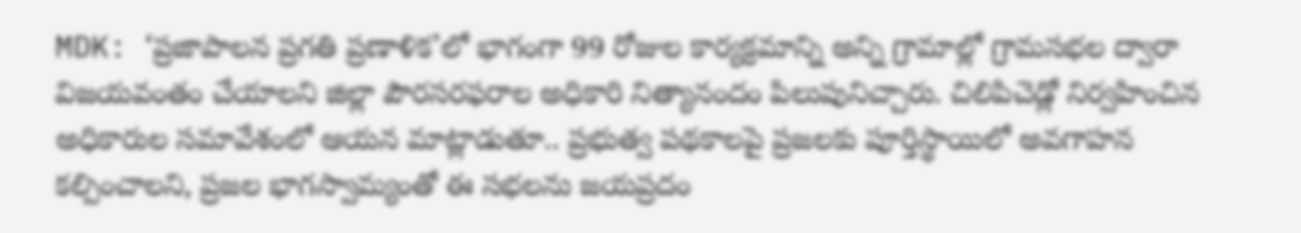MDK: ‘ప్రజాపాలన ప్రగతి ప్రణాళిక’లో భాగంగా 99 రోజుల కార్యక్రమాన్ని అన్ని గ్రామాల్లో గ్రామసభల ద్వారా విజయవంతం చేయాలని జిల్లా పౌరసరఫరాల అధికారి నిత్యానందం పిలుపునిచ్చారు. చిలిపిచెడ్లో నిర్వహించిన అధికారుల సమావేశంలో ఆయన మాట్లాడుతూ.. ప్రభుత్వ పథకాలపై ప్రజలకు పూర్తిస్థాయిలో అవగాహన కల్పించాలని, ప్రజల భాగస్వామ్యంతో ఈ సభలను జయప్రదం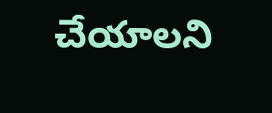చేయాలని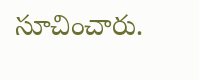సూచించారు.